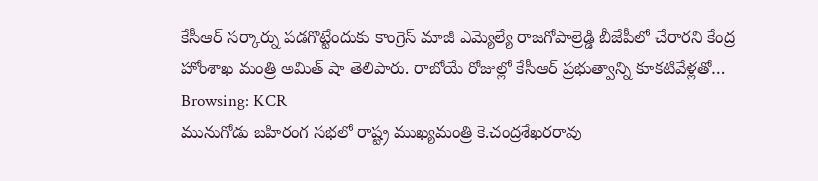కేసీఆర్ సర్కార్ను పడగొట్టేందుకు కాంగ్రెస్ మాజీ ఎమ్యెల్యే రాజగోపాల్రెడ్డి బీజేపీలో చేరారని కేంద్ర హోంశాఖ మంత్రి అమిత్ షా తెలిపారు. రాబోయే రోజుల్లో కేసీఆర్ ప్రభుత్వాన్ని కూకటివేళ్లతో…
Browsing: KCR
మునుగోడు బహిరంగ సభలో రాష్ట్ర ముఖ్యమంత్రి కె.చంద్రశేఖరరావు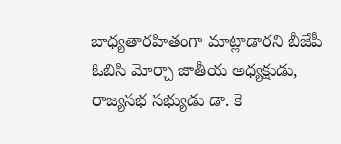బాధ్యతారహితంగా మాట్లాడారని బీజేపీ ఓబిసి మోర్చా జాతీయ అధ్యక్షుడు, రాజ్యసభ సభ్యుడు డా. కె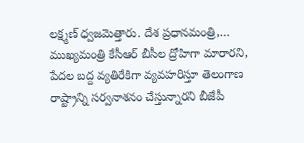లక్ష్మణ్ ధ్వజమెత్తారు. దేశ ప్రధానమంత్రి,…
ముఖ్యమంత్రి కేసీఆర్ బీసీల ద్రోహిగా మారారని, పేదల బద్ద వ్యతిరేకిగా వ్యవహరిస్తూ తెలంగాణ రాష్ట్రాన్ని సర్వనాశనం చేస్తున్నారని బీజేపీ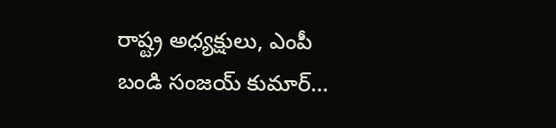రాష్ట్ర అధ్యక్షులు, ఎంపీ బండి సంజయ్ కుమార్…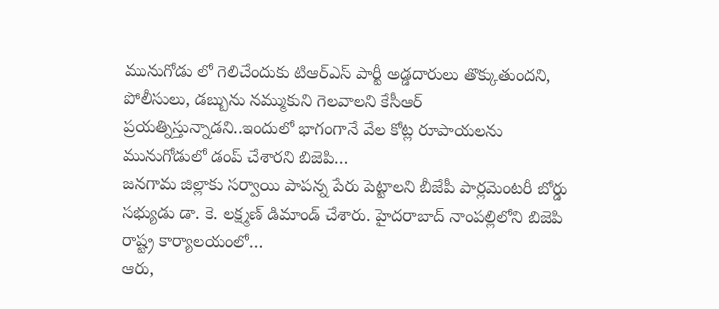మునుగోడు లో గెలిచేందుకు టిఆర్ఎస్ పార్టీ అడ్డదారులు తొక్కుతుందని, పోలీసులు, డబ్బును నమ్ముకుని గెలవాలని కేసీఆర్ ప్రయత్నిస్తున్నాడని..ఇందులో భాగంగానే వేల కోట్ల రూపాయలను మునుగోడులో డంప్ చేశారని బిజెపి…
జనగామ జిల్లాకు సర్వాయి పాపన్న పేరు పెట్టాలని బీజేపీ పార్లమెంటరీ బోర్డు సభ్యుడు డా. కె. లక్ష్మణ్ డిమాండ్ చేశారు. హైదరాబాద్ నాంపల్లిలోని బిజెపి రాష్ట్ర కార్యాలయంలో…
ఆరు,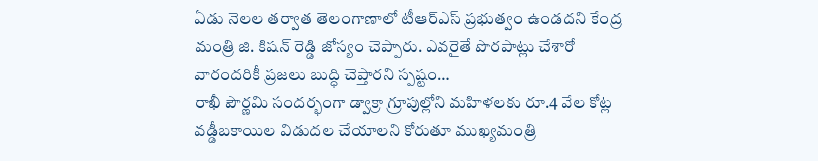ఏడు నెలల తర్వాత తెలంగాణాలో టీఆర్ఎస్ ప్రభుత్వం ఉండదని కేంద్ర మంత్రి జి. కిషన్ రెడ్డి జోస్యం చెప్పారు. ఎవరైతే పొరపాట్లు చేశారో వారందరికీ ప్రజలు బుద్ధి చెప్తారని స్పష్టం…
రాఖీ పౌర్ణమి సందర్భంగా డ్వాక్రా గ్రూపుల్లోని మహిళలకు రూ.4 వేల కోట్ల వడ్డీబకాయిల విడుదల చేయాలని కోరుతూ ముఖ్యమంత్రి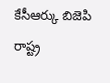కేసీఆర్కు బిజెపి రాష్ట్ర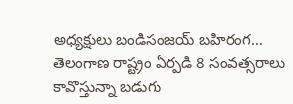అధ్యక్షులు బండిసంజయ్ బహిరంగ…
తెలంగాణ రాష్ట్రం ఏర్పడి 8 సంవత్సరాలు కావొస్తున్నా బడుగు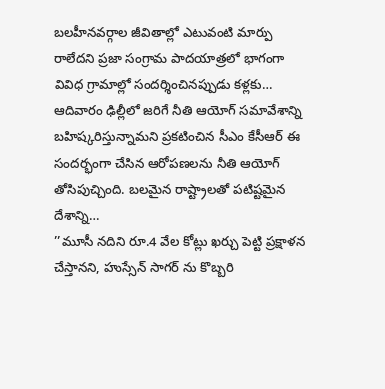బలహీనవర్గాల జీవితాల్లో ఎటువంటి మార్పు రాలేదని ప్రజా సంగ్రామ పాదయాత్రలో భాగంగా వివిధ గ్రామాల్లో సందర్శించినప్పుడు కళ్లకు…
ఆదివారం ఢిల్లీలో జరిగే నీతి ఆయోగ్ సమావేశాన్ని బహిష్కరిస్తున్నామని ప్రకటించిన సీఎం కేసీఆర్ ఈ సందర్భంగా చేసిన ఆరోపణలను నీతి ఆయోగ్ తోసిపుచ్చింది. బలమైన రాష్ట్రాలతో పటిష్టమైన దేశాన్ని…
’’మూసీ నదిని రూ.4 వేల కోట్లు ఖర్చు పెట్టి ప్రక్షాళన చేస్తానని, హుస్సేన్ సాగర్ ను కొబ్బరి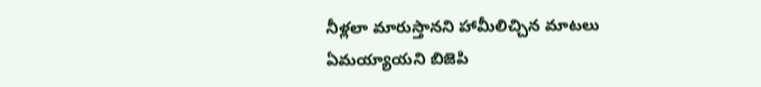నీళ్లలా మారుస్తానని హామీలిచ్చిన మాటలు ఏమయ్యాయని బిజెపి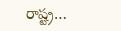రాష్ట్ర…